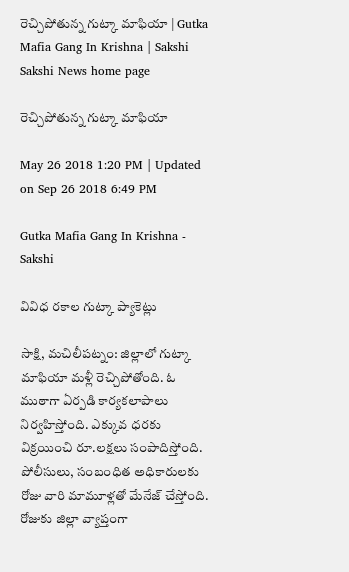రెచ్చిపోతున్న గుట్కా మాఫియా | Gutka Mafia Gang In Krishna | Sakshi
Sakshi News home page

రెచ్చిపోతున్న గుట్కా మాఫియా

May 26 2018 1:20 PM | Updated on Sep 26 2018 6:49 PM

Gutka Mafia Gang In Krishna - Sakshi

వివిధ రకాల గుట్కా ప్యాకెట్లు

సాక్షి, మచిలీపట్నం: జిల్లాలో గుట్కా మాఫియా మళ్లీ రెచ్చిపోతోంది. ఓ ముఠాగా ఏర్పడి కార్యకలాపాలు నిర్వహిస్తోంది. ఎక్కువ ధరకు విక్రయించి రూ.లక్షలు సంపాదిస్తోంది. పోలీసులు, సంబంధిత అధికారులకు రోజు వారి మామూళ్లతో మేనేజ్‌ చేస్తోంది. రోజుకు జిల్లా వ్యాప్తంగా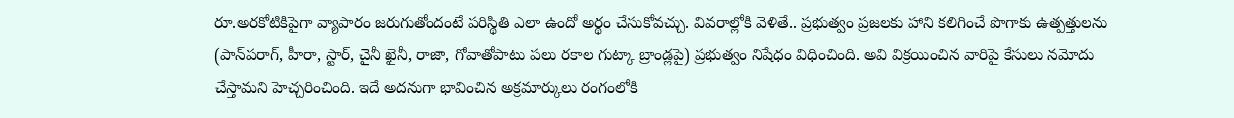రూ.అరకోటికిపైగా వ్యాపారం జరుగుతోందంటే పరిస్థితి ఎలా ఉందో అర్థం చేసుకోవచ్చు. వివరాల్లోకి వెళితే.. ప్రభుత్వం ప్రజలకు హాని కలిగించే పొగాకు ఉత్పత్తులను (పాన్‌పరాగ్, హీరా, స్టార్, చైనీ ఖైనీ, రాజా, గోవాతోపాటు పలు రకాల గుట్కా బ్రాండ్లపై) ప్రభుత్వం నిషేధం విధించింది. అవి విక్రయించిన వారిపై కేసులు నమోదు చేస్తామని హెచ్చరించింది. ఇదే అదనుగా భావించిన అక్రమార్కులు రంగంలోకి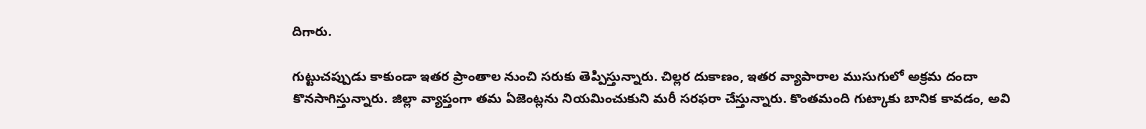దిగారు.

గుట్టుచప్పుడు కాకుండా ఇతర ప్రాంతాల నుంచి సరుకు తెప్పిస్తున్నారు. చిల్లర దుకాణం, ఇతర వ్యాపారాల ముసుగులో అక్రమ దందా కొనసాగిస్తున్నారు. జిల్లా వ్యాప్తంగా తమ ఏజెంట్లను నియమించుకుని మరీ సరఫరా చేస్తున్నారు. కొంతమంది గుట్కాకు బానిక కావడం, అవి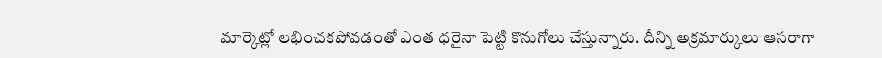మార్కెట్లో లభించకపోవడంతో ఎంత ధరైనా పెట్టి కొనుగోలు చేస్తున్నారు. దీన్ని అక్రమార్కులు ఆసరాగా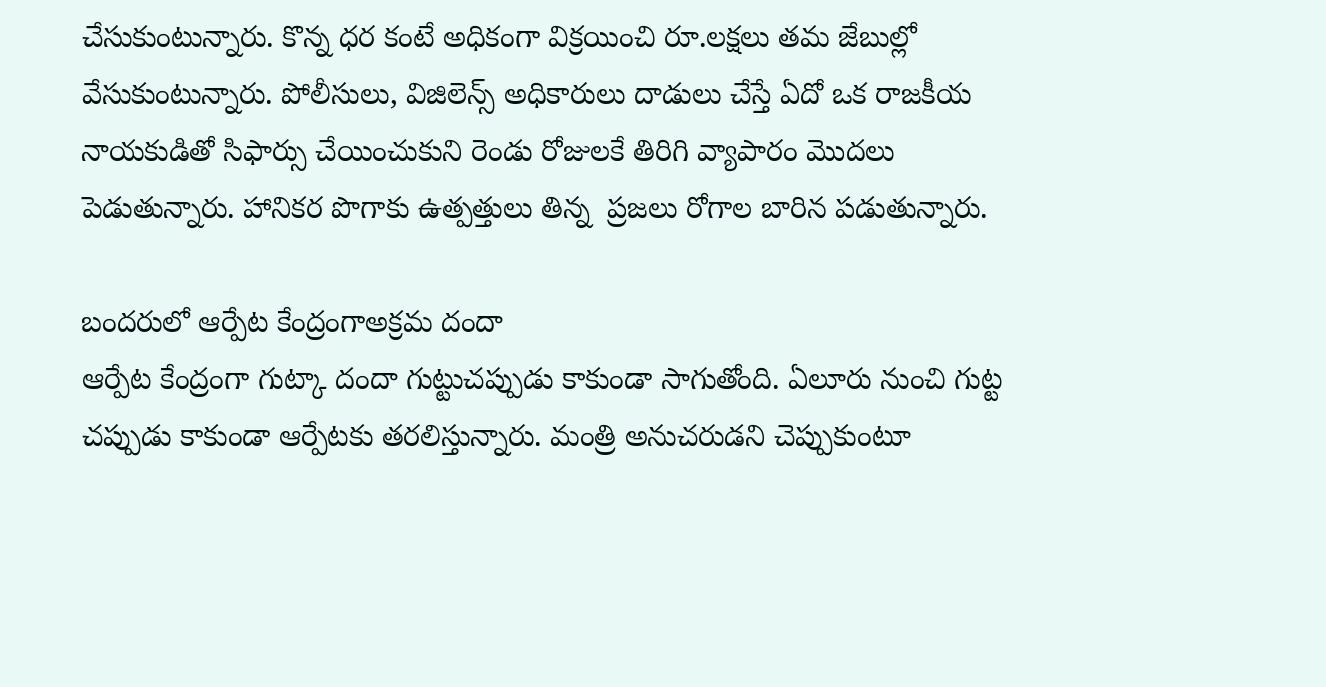చేసుకుంటున్నారు. కొన్న ధర కంటే అధికంగా విక్రయించి రూ.లక్షలు తమ జేబుల్లో వేసుకుంటున్నారు. పోలీసులు, విజిలెన్స్‌ అధికారులు దాడులు చేస్తే ఏదో ఒక రాజకీయ నాయకుడితో సిఫార్సు చేయించుకుని రెండు రోజులకే తిరిగి వ్యాపారం మొదలు పెడుతున్నారు. హానికర పొగాకు ఉత్పత్తులు తిన్న  ప్రజలు రోగాల బారిన పడుతున్నారు.

బందరులో ఆర్పేట కేంద్రంగాఅక్రమ దందా
ఆర్పేట కేంద్రంగా గుట్కా దందా గుట్టుచప్పుడు కాకుండా సాగుతోంది. ఏలూరు నుంచి గుట్ట చప్పుడు కాకుండా ఆర్పేటకు తరలిస్తున్నారు. మంత్రి అనుచరుడని చెప్పుకుంటూ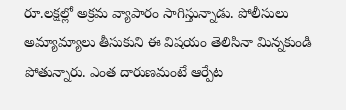రూ.లక్షల్లో అక్రమ వ్యాపారం సాగిస్తున్నాడు. పోలీసులు అమ్యామ్యాలు తీసుకుని ఈ విషయం తెలిసినా మిన్నకుండి పోతున్నారు. ఎంత దారుణమంటే ఆర్పేట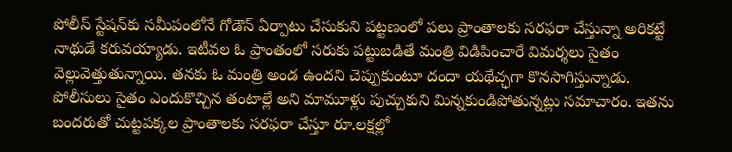పోలీస్‌ స్టేషన్‌కు సమీపంలోనే గోడౌన్‌ ఏర్పాటు చేసుకుని పట్టణంలో పలు ప్రాంతాలకు సరఫరా చేస్తున్నా అరికట్టే నాథుడే కరువయ్యాడు. ఇటీవల ఓ ప్రాంతంలో సరుకు పట్టుబడితే మంత్రి విడిపించారే విమర్శలు సైతం వెల్లువెత్తుతున్నాయి. తనకు ఓ మంత్రి అండ ఉందని చెప్పుకుంటూ దందా యథేచ్ఛగా కొనసాగిస్తున్నాడు. పోలీసులు సైతం ఎందుకొచ్చిన తంటాల్లే అని మామూళ్లు పుచ్చుకుని మిన్నకుండిపోతున్నట్లు సమాచారం. ఇతను బందరుతో చుట్టపక్కల ప్రాంతాలకు సరఫరా చేస్తూ రూ.లక్షల్లో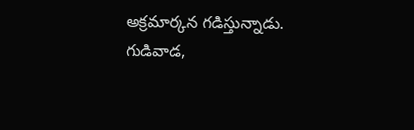అక్రమార్కన గడిస్తున్నాడు. గుడివాడ,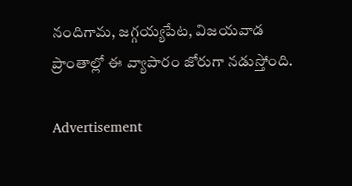నందిగామ, జగ్గయ్యపేట, విజయవాడ ప్రాంతాల్లో ఈ వ్యాపారం జోరుగా నడుస్తోంది.

Advertisement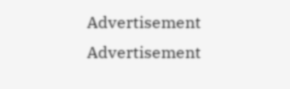Advertisement
Advertisement